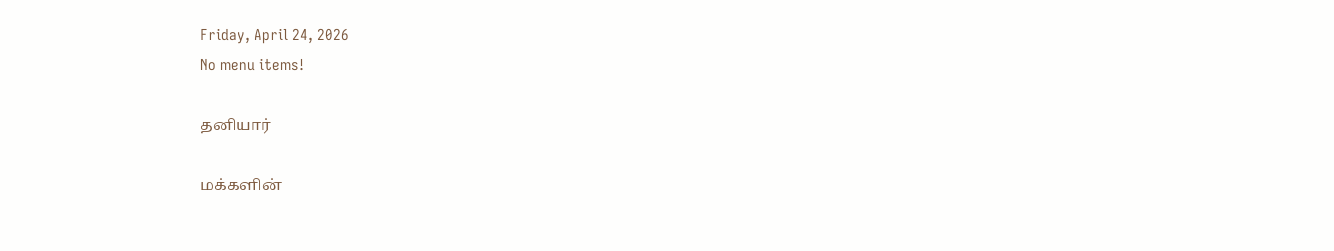Friday, April 24, 2026
No menu items!

தனியார்

மக்களின்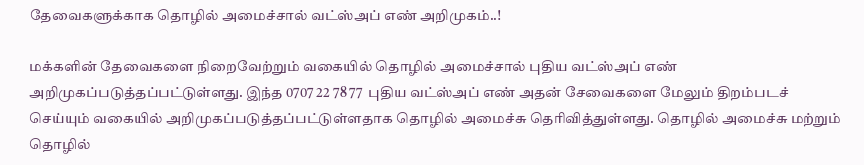தேவைகளுக்காக தொழில் அமைச்சால் வட்ஸ்அப் எண் அறிமுகம்..!

மக்களின் தேவைகளை நிறைவேற்றும் வகையில் தொழில் அமைச்சால் புதிய வட்ஸ்அப் எண் அறிமுகப்படுத்தப்பட்டுள்ளது. இந்த 0707 22 78 77  புதிய வட்ஸ்அப் எண் அதன் சேவைகளை மேலும் திறம்படச் செய்யும் வகையில் அறிமுகப்படுத்தப்பட்டுள்ளதாக தொழில் அமைச்சு தெரிவித்துள்ளது. தொழில் அமைச்சு மற்றும் தொழில்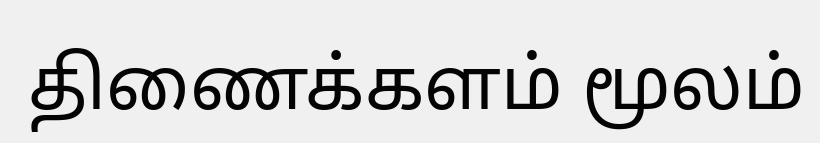திணைக்களம் மூலம்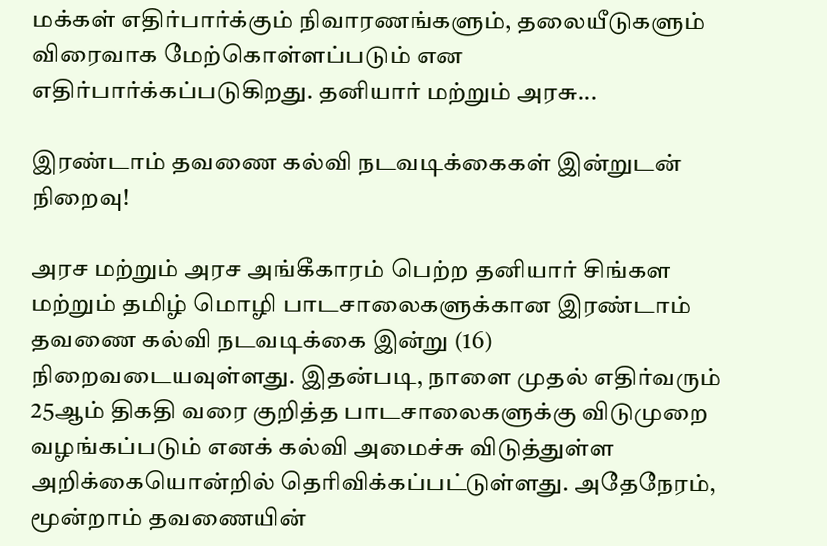மக்கள் எதிர்பார்க்கும் நிவாரணங்களும், தலையீடுகளும் விரைவாக மேற்கொள்ளப்படும் என எதிர்பார்க்கப்படுகிறது. தனியார் மற்றும் அரசு...

இரண்டாம் தவணை கல்வி நடவடிக்கைகள் இன்றுடன் நிறைவு!

அரச மற்றும் அரச அங்கீகாரம் பெற்ற தனியார் சிங்கள மற்றும் தமிழ் மொழி பாடசாலைகளுக்கான இரண்டாம் தவணை கல்வி நடவடிக்கை இன்று (16) நிறைவடையவுள்ளது. இதன்படி, நாளை முதல் எதிர்வரும் 25ஆம் திகதி வரை குறித்த பாடசாலைகளுக்கு விடுமுறை வழங்கப்படும் எனக் கல்வி அமைச்சு விடுத்துள்ள அறிக்கையொன்றில் தெரிவிக்கப்பட்டுள்ளது. அதேநேரம், மூன்றாம் தவணையின்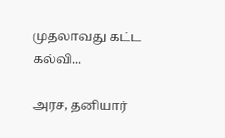முதலாவது கட்ட கல்வி...

அரச, தனியார்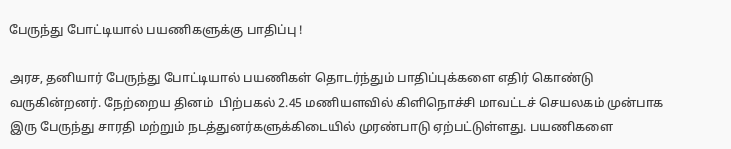பேருந்து போட்டியால் பயணிகளுக்கு பாதிப்பு !

அரச, தனியார் பேருந்து போட்டியால் பயணிகள் தொடர்ந்தும் பாதிப்புக்களை எதிர் கொண்டு வருகின்றனர். நேற்றைய தினம்  பிற்பகல் 2.45 மணியளவில் கிளிநொச்சி மாவட்டச் செயலகம் முன்பாக இரு பேருந்து சாரதி மற்றும் நடத்துனர்களுக்கிடையில் முரண்பாடு ஏற்பட்டுள்ளது. பயணிகளை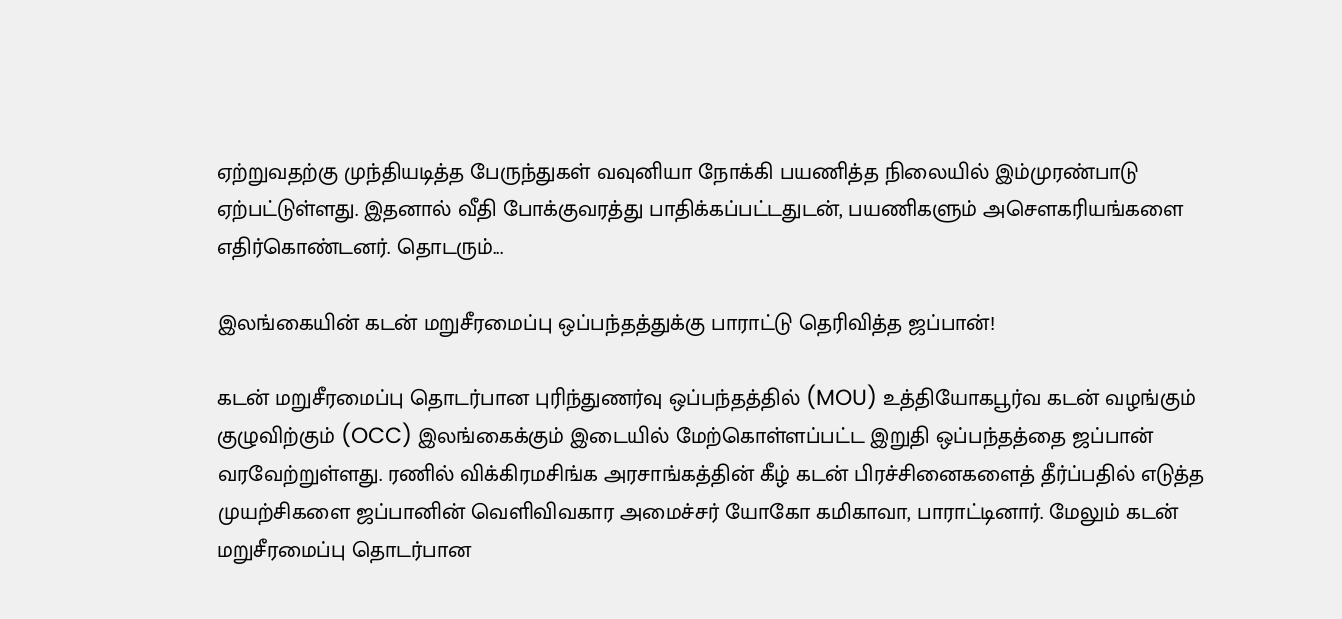ஏற்றுவதற்கு முந்தியடித்த பேருந்துகள் வவுனியா நோக்கி பயணித்த நிலையில் இம்முரண்பாடு ஏற்பட்டுள்ளது. இதனால் வீதி போக்குவரத்து பாதிக்கப்பட்டதுடன், பயணிகளும் அசெளகரியங்களை எதிர்கொண்டனர். தொடரும்...

இலங்கையின் கடன் மறுசீரமைப்பு ஒப்பந்தத்துக்கு பாராட்டு தெரிவித்த ஜப்பான்!

கடன் மறுசீரமைப்பு தொடர்பான புரிந்துணர்வு ஒப்பந்தத்தில் (MOU) உத்தியோகபூர்வ கடன் வழங்கும் குழுவிற்கும் (OCC) இலங்கைக்கும் இடையில் மேற்கொள்ளப்பட்ட இறுதி ஒப்பந்தத்தை ஜப்பான் வரவேற்றுள்ளது. ரணில் விக்கிரமசிங்க அரசாங்கத்தின் கீழ் கடன் பிரச்சினைகளைத் தீர்ப்பதில் எடுத்த முயற்சிகளை ஜப்பானின் வெளிவிவகார அமைச்சர் யோகோ கமிகாவா, பாராட்டினார். மேலும் கடன் மறுசீரமைப்பு தொடர்பான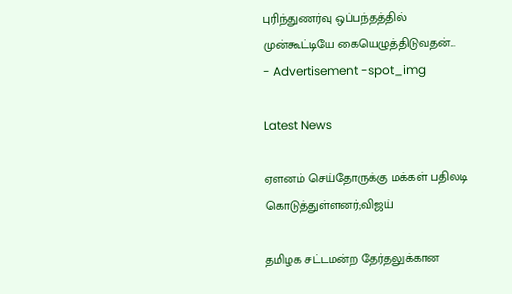புரிந்துணர்வு ஒப்பந்தத்தில் முன்கூட்டியே கையெழுத்திடுவதன்...
- Advertisement -spot_img

Latest News

ஏளனம் செய்தோருக்கு மக்கள் பதிலடி கொடுத்துள்ளனர்;விஜய்

தமிழக சட்டமன்ற தேர்தலுக்கான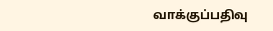வாக்குப்பதிவு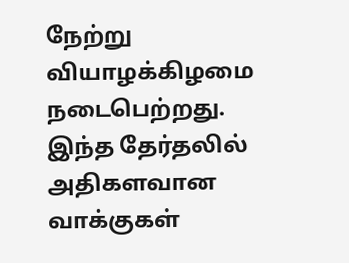நேற்று வியாழக்கிழமை நடைபெற்றது. இந்த தேர்தலில் அதிகளவான வாக்குகள்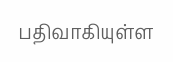பதிவாகியுள்ள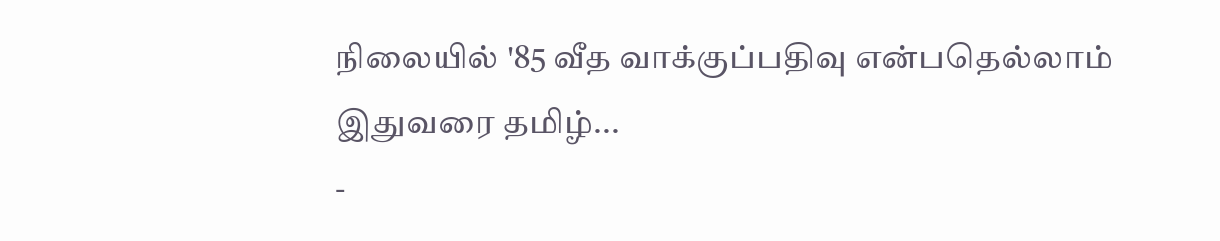நிலையில் '85 வீத வாக்குப்பதிவு என்பதெல்லாம் இதுவரை தமிழ்...
-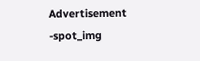Advertisement -spot_img